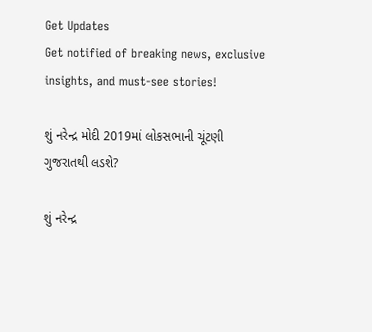Get Updates
Get notified of breaking news, exclusive insights, and must-see stories!

શું નરેન્દ્ર મોદી 2019માં લોકસભાની ચૂંટણી ગુજરાતથી લડશે?

શું નરેન્દ્ર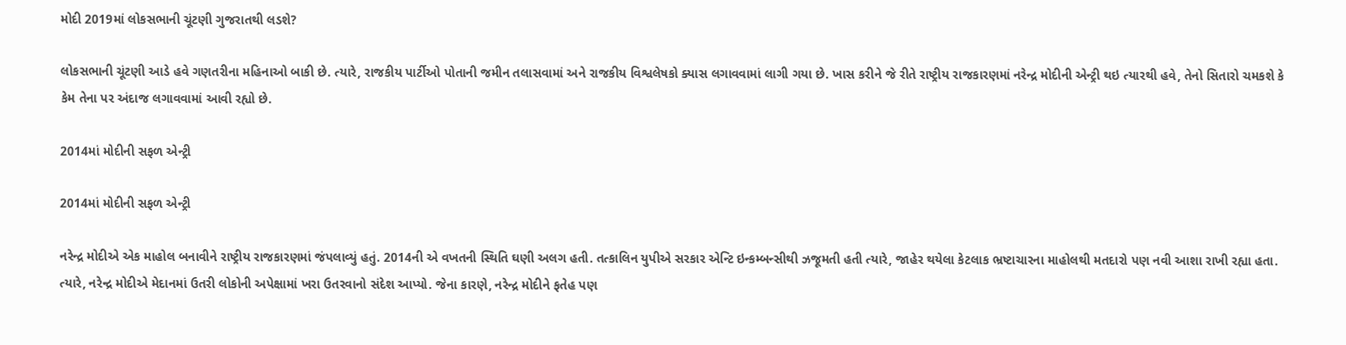મોદી 2019માં લોકસભાની ચૂંટણી ગુજરાતથી લડશે?

લોકસભાની ચૂંટણી આડે હવે ગણતરીના મહિનાઓ બાકી છે. ત્યારે, રાજકીય પાર્ટીઓ પોતાની જમીન તલાસવામાં અને રાજકીય વિશ્વલેષકો ક્યાસ લગાવવામાં લાગી ગયા છે. ખાસ કરીને જે રીતે રાષ્ટ્રીય રાજકારણમાં નરેન્દ્ર મોદીની એન્ટ્રી થઇ ત્યારથી હવે, તેનો સિતારો ચમકશે કે કેમ તેના પર અંદાજ લગાવવામાં આવી રહ્યો છે.

2014માં મોદીની સફળ એન્ટ્રી

2014માં મોદીની સફળ એન્ટ્રી

નરેન્દ્ર મોદીએ એક માહોલ બનાવીને રાષ્ટ્રીય રાજકારણમાં જંપલાવ્યું હતું. 2014ની એ વખતની સ્થિતિ ઘણી અલગ હતી. તત્કાલિન યુપીએ સરકાર એન્ટિ ઇન્કમ્બન્સીથી ઝજૂમતી હતી ત્યારે, જાહેર થયેલા કેટલાક ભ્રષ્ટાચારના માહોલથી મતદારો પણ નવી આશા રાખી રહ્યા હતા. ત્યારે, નરેન્દ્ર મોદીએ મેદાનમાં ઉતરી લોકોની અપેક્ષામાં ખરા ઉતરવાનો સંદેશ આપ્યો. જેના કારણે, નરેન્દ્ર મોદીને ફતેહ પણ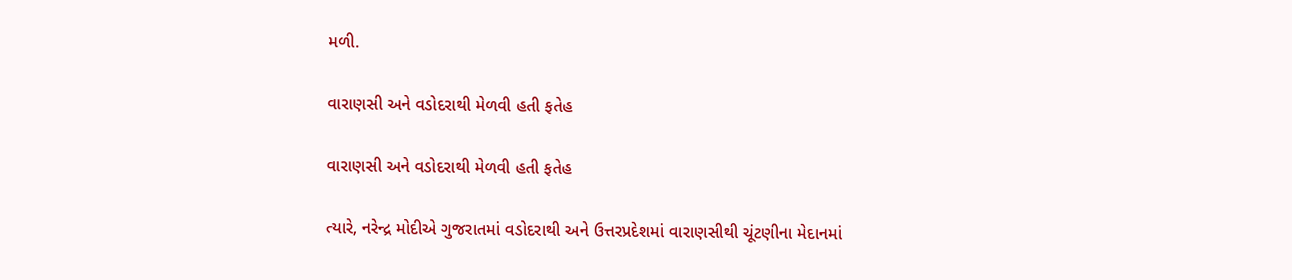મળી.

વારાણસી અને વડોદરાથી મેળવી હતી ફતેહ

વારાણસી અને વડોદરાથી મેળવી હતી ફતેહ

ત્યારે, નરેન્દ્ર મોદીએ ગુજરાતમાં વડોદરાથી અને ઉત્તરપ્રદેશમાં વારાણસીથી ચૂંટણીના મેદાનમાં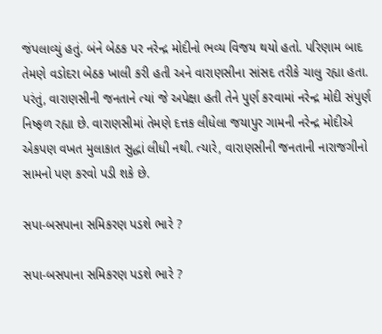જંપલાવ્યું હતું. બંને બેઠક પર નરેન્દ્ર મોદીનો ભવ્ય વિજય થયો હતો. પરિણામ બાદ તેમણે વડોદરા બેઠક ખાલી કરી હતી અને વારાણસીના સાંસદ તરીકે ચાલુ રહ્યા હતા. પરંતું, વારાણસીની જનતાને ત્યાં જે અપેક્ષા હતી તેને પુર્ણ કરવામાં નરેન્દ્ર મોદી સંપુર્ણ નિષ્ફળ રહ્યા છે. વારાણસીમાં તેમણે દત્તક લીધેલા જયાપુર ગામની નરેન્દ્ર મોદીએ એકપણ વખત મુલાકાત સુદ્ધાં લીધી નથી. ત્યારે, વારાણસીની જનતાની નારાજગીનો સામનો પણ કરવો પડી શકે છે.

સપા-બસપાના સમિકરણ પડશે ભારે ?

સપા-બસપાના સમિકરણ પડશે ભારે ?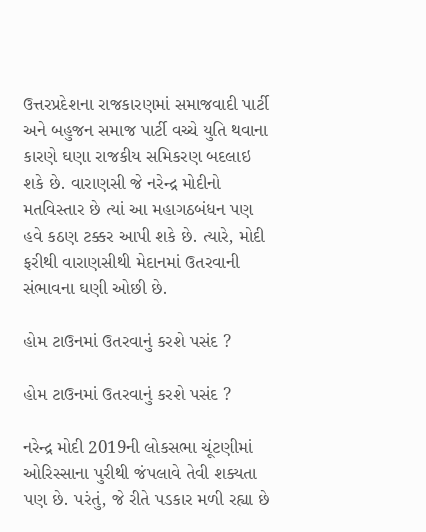ઉત્તરપ્રદેશના રાજકારણમાં સમાજવાદી પાર્ટી અને બહુજન સમાજ પાર્ટી વચ્ચે યુતિ થવાના કારણે ઘણા રાજકીય સમિકરણ બદલાઇ શકે છે. વારાણસી જે નરેન્દ્ર મોદીનો મતવિસ્તાર છે ત્યાં આ મહાગઠબંધન પણ હવે કઠણ ટક્કર આપી શકે છે. ત્યારે, મોદી ફરીથી વારાણસીથી મેદાનમાં ઉતરવાની સંભાવના ઘણી ઓછી છે.

હોમ ટાઉનમાં ઉતરવાનું કરશે પસંદ ?

હોમ ટાઉનમાં ઉતરવાનું કરશે પસંદ ?

નરેન્દ્ર મોદી 2019ની લોકસભા ચૂંટણીમાં ઓરિસ્સાના પુરીથી જંપલાવે તેવી શક્યતા પણ છે. પરંતું, જે રીતે પડકાર મળી રહ્યા છે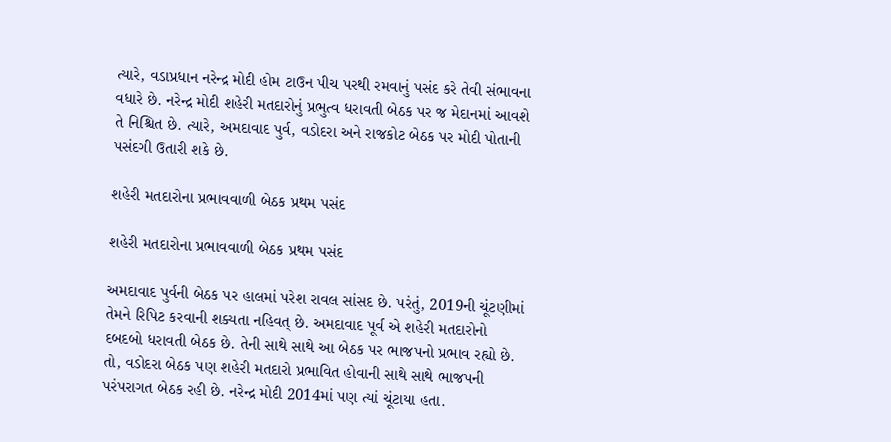ત્યારે, વડાપ્રધાન નરેન્દ્ર મોદી હોમ ટાઉન પીચ પરથી રમવાનું પસંદ કરે તેવી સંભાવના વધારે છે. નરેન્દ્ર મોદી શહેરી મતદારોનું પ્રભુત્વ ધરાવતી બેઠક પર જ મેદાનમાં આવશે તે નિશ્ચિત છે. ત્યારે, અમદાવાદ પુર્વ, વડોદરા અને રાજકોટ બેઠક પર મોદી પોતાની પસંદગી ઉતારી શકે છે.

શહેરી મતદારોના પ્રભાવવાળી બેઠક પ્રથમ પસંદ

શહેરી મતદારોના પ્રભાવવાળી બેઠક પ્રથમ પસંદ

અમદાવાદ પુર્વની બેઠક પર હાલમાં પરેશ રાવલ સાંસદ છે. પરંતું, 2019ની ચૂંટણીમાં તેમને રિપિટ કરવાની શક્યતા નહિવત્ છે. અમદાવાદ પૂર્વ એ શહેરી મતદારોનો દબદબો ધરાવતી બેઠક છે. તેની સાથે સાથે આ બેઠક પર ભાજપનો પ્રભાવ રહ્યો છે. તો, વડોદરા બેઠક પણ શહેરી મતદારો પ્રભાવિત હોવાની સાથે સાથે ભાજપની પરંપરાગત બેઠક રહી છે. નરેન્દ્ર મોદી 2014માં પણ ત્યાં ચૂંટાયા હતા.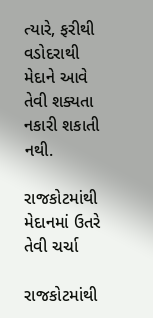ત્યારે, ફરીથી વડોદરાથી મેદાને આવે તેવી શક્યતા નકારી શકાતી નથી.

રાજકોટમાંથી મેદાનમાં ઉતરે તેવી ચર્ચા

રાજકોટમાંથી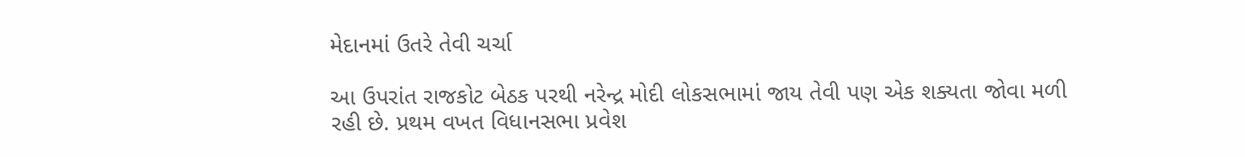મેદાનમાં ઉતરે તેવી ચર્ચા

આ ઉપરાંત રાજકોટ બેઠક પરથી નરેન્દ્ર મોદી લોકસભામાં જાય તેવી પણ એક શક્યતા જોવા મળી રહી છે. પ્રથમ વખત વિધાનસભા પ્રવેશ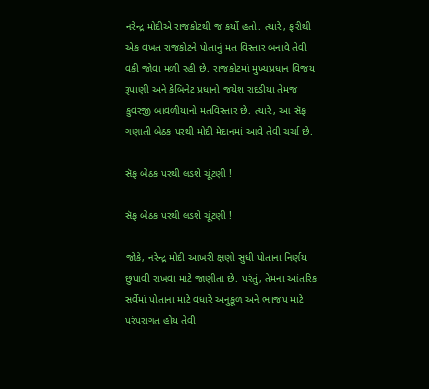નરેન્દ્ર મોદીએ રાજકોટથી જ કર્યો હતો. ત્યારે, ફરીથી એક વખત રાજકોટને પોતાનું મત વિસ્તાર બનાવે તેવી વકી જોવા મળી રહી છે. રાજકોટમાં મુખ્યપ્રધાન વિજય રૂપાણી અને કેબિનેટ પ્રધાનો જયેશ રાદડીયા તેમજ કુવરજી બાવળીયાનો મતવિસ્તાર છે. ત્યારે, આ સૅફ ગણાતી બેઠક પરથી મોદી મેદાનમાં આવે તેવી ચર્ચા છે.

સૅફ બેઠક પરથી લડશે ચૂંટણી !

સૅફ બેઠક પરથી લડશે ચૂંટણી !

જોકે, નરેન્દ્ર મોદી આખરી ક્ષણો સુધી પોતાના નિર્ણય છુપાવી રાખવા માટે જાણીતા છે. પરંતું, તેમના આંતરિક સર્વેમાં પોતાના માટે વધારે અનુકૂળ અને ભાજપ માટે પરંપરાગત હોય તેવી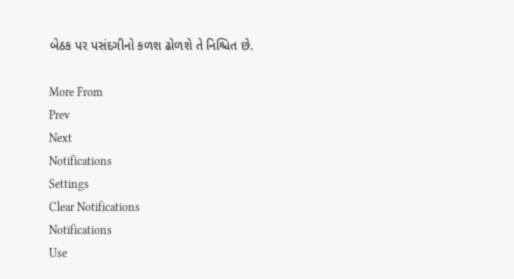બેઠક પર પસંદગીનો કળશ ઢોળશે તે નિશ્ચિત છે.

More From
Prev
Next
Notifications
Settings
Clear Notifications
Notifications
Use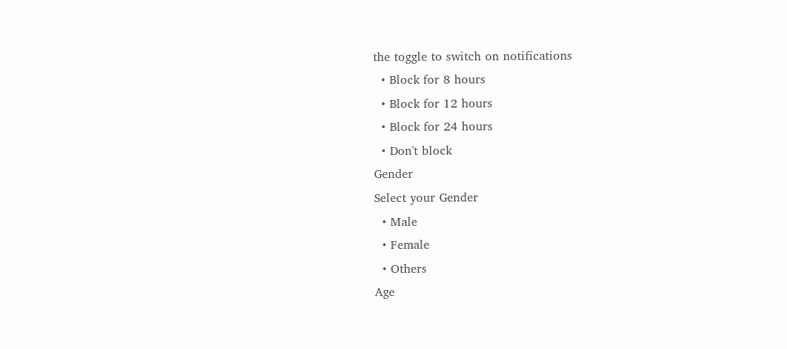the toggle to switch on notifications
  • Block for 8 hours
  • Block for 12 hours
  • Block for 24 hours
  • Don't block
Gender
Select your Gender
  • Male
  • Female
  • Others
Age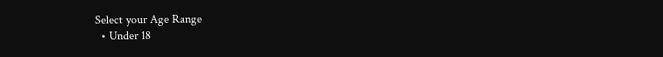Select your Age Range
  • Under 18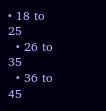• 18 to 25
  • 26 to 35
  • 36 to 45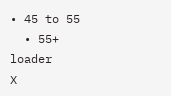• 45 to 55
  • 55+
loader
X